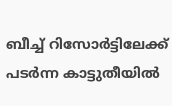ബീച്ച് റിസോർട്ടിലേക്ക് പടർന്ന കാട്ടുതീയിൽ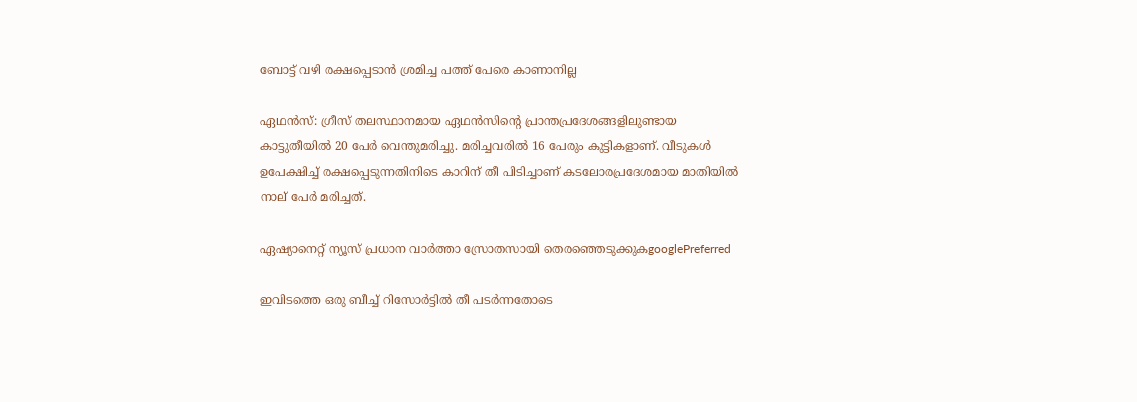ബോട്ട് വഴി രക്ഷപ്പെടാൻ ശ്രമിച്ച പത്ത് പേരെ കാണാനില്ല

ഏഥൻസ്: ഗ്രീസ് തലസ്ഥാനമായ ഏഥൻസിന്‍റെ പ്രാന്തപ്രദേശങ്ങളിലുണ്ടായ കാട്ടുതീയിൽ 20 പേർ വെന്തുമരിച്ചു. മരിച്ചവരിൽ 16 പേരും കുട്ടികളാണ്. വീടുകൾ ഉപേക്ഷിച്ച് രക്ഷപ്പെടുന്നതിനിടെ കാറിന് തീ പിടിച്ചാണ് കടലോരപ്രദേശമായ മാതിയിൽ നാല് പേർ മരിച്ചത്.

ഏഷ്യാനെറ്റ് ന്യൂസ് പ്രധാന വാർത്താ സ്രോതസായി തെരഞ്ഞെടുക്കുകgooglePreferred

ഇവിടത്തെ ഒരു ബീച്ച് റിസോർട്ടിൽ തീ പടർന്നതോടെ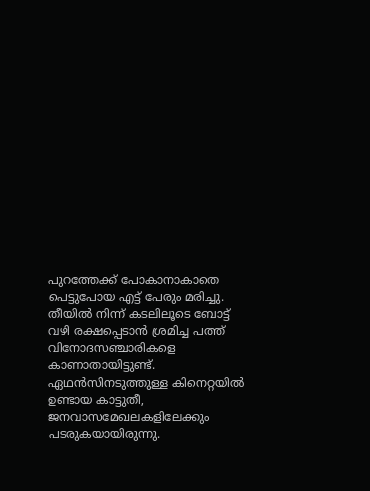പുറത്തേക്ക് പോകാനാകാതെ പെട്ടുപോയ എട്ട് പേരും മരിച്ചു. തീയിൽ നിന്ന് കടലിലൂടെ ബോട്ട് വഴി രക്ഷപ്പെടാൻ ശ്രമിച്ച പത്ത് വിനോദസഞ്ചാരികളെ കാണാതായിട്ടുണ്ട്. ഏഥൻസിനടുത്തുള്ള കിനെറ്റയിൽ ഉണ്ടായ കാട്ടുതീ, ജനവാസമേഖലകളിലേക്കും പടരുകയായിരുന്നു.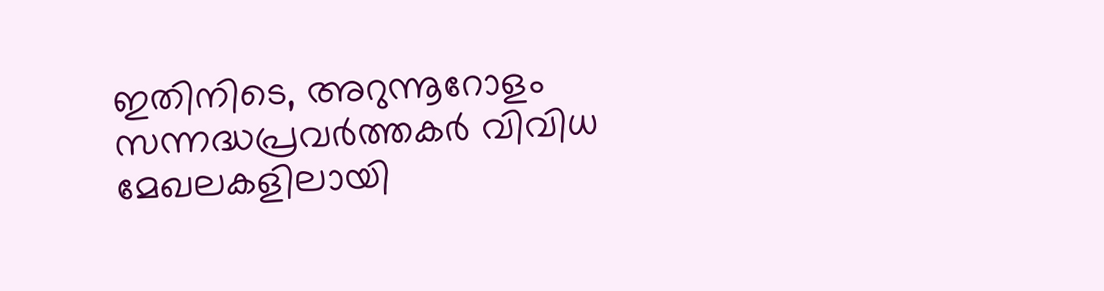ഇതിനിടെ, അറുന്നൂറോളം സന്നദ്ധപ്രവർത്തകർ വിവിധ മേഖലകളിലായി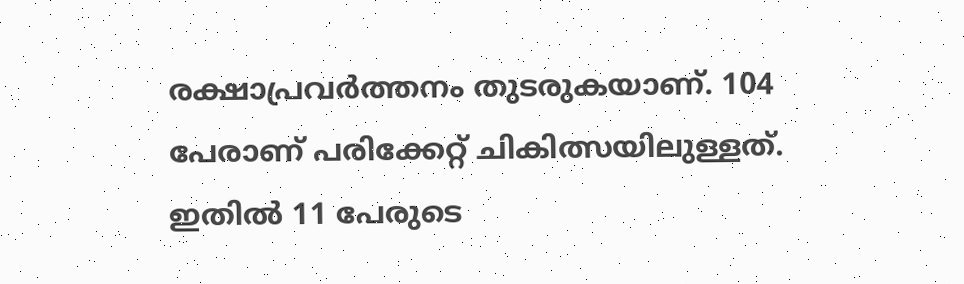രക്ഷാപ്രവർത്തനം തുടരുകയാണ്. 104 പേരാണ് പരിക്കേറ്റ് ചികിത്സയിലുള്ളത്. ഇതിൽ 11 പേരുടെ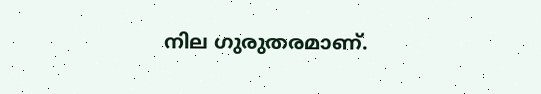നില ഗുരുതരമാണ്.